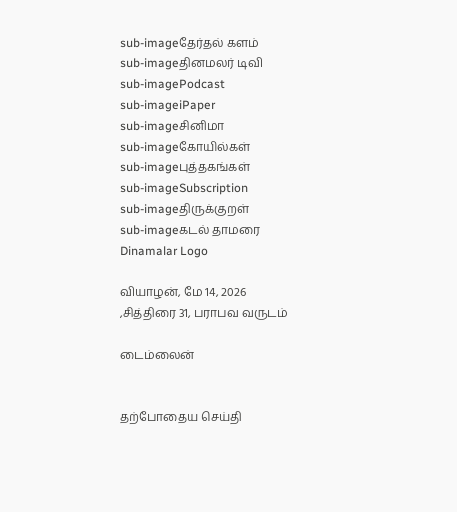sub-imageதேர்தல் களம்
sub-imageதினமலர் டிவி
sub-imagePodcast
sub-imageiPaper
sub-imageசினிமா
sub-imageகோயில்கள்
sub-imageபுத்தகங்கள்
sub-imageSubscription
sub-imageதிருக்குறள்
sub-imageகடல் தாமரை
Dinamalar Logo

வியாழன், மே 14, 2026 ,சித்திரை 31, பராபவ வருடம்

டைம்லைன்


தற்போதைய செய்தி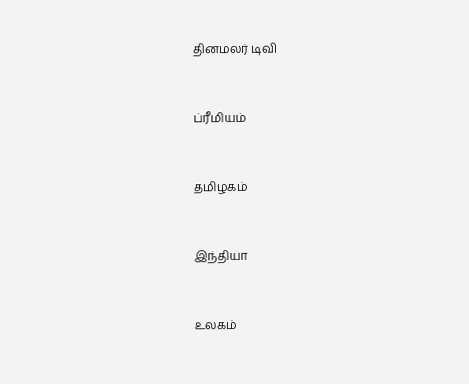தினமலர் டிவி


ப்ரீமியம்


தமிழகம்


இந்தியா


உலகம்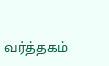வர்த்தகம்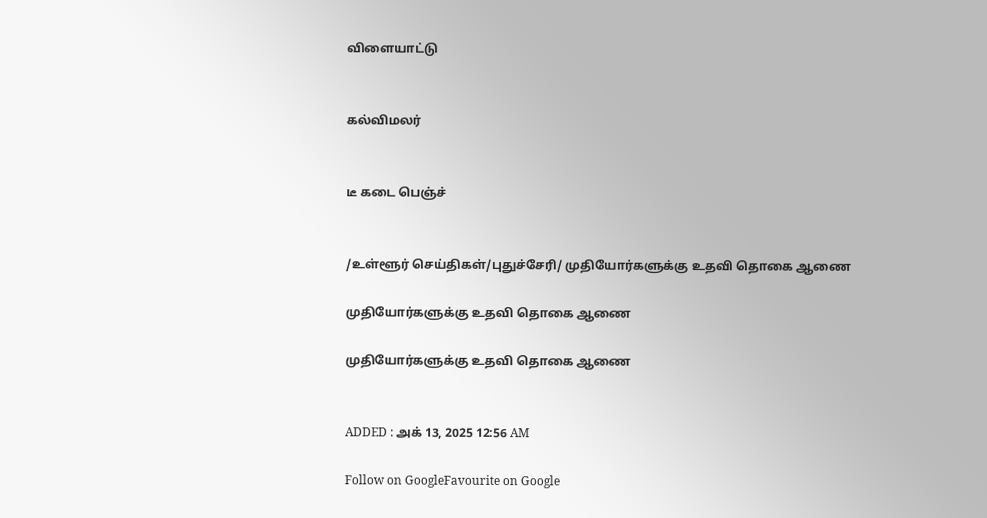விளையாட்டு


கல்விமலர்


டீ கடை பெஞ்ச்


/உள்ளூர் செய்திகள்/புதுச்சேரி/ முதியோர்களுக்கு உதவி தொகை ஆணை

முதியோர்களுக்கு உதவி தொகை ஆணை

முதியோர்களுக்கு உதவி தொகை ஆணை


ADDED : அக் 13, 2025 12:56 AM

Follow on GoogleFavourite on Google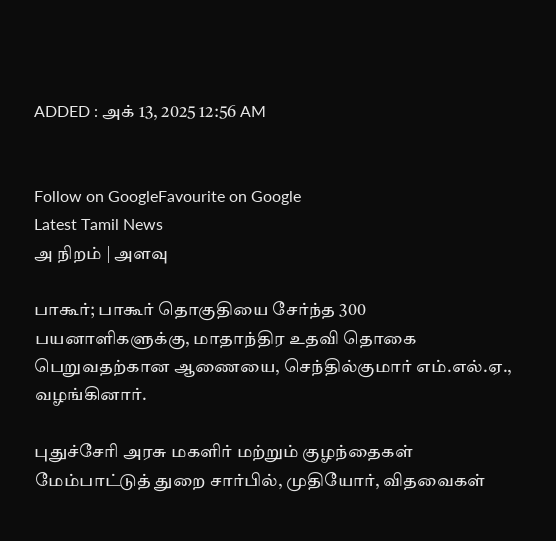ADDED : அக் 13, 2025 12:56 AM


Follow on GoogleFavourite on Google
Latest Tamil News
அ நிறம் | அளவு

பாகூர்; பாகூர் தொகுதியை சேர்ந்த 300 பயனாளிகளுக்கு, மாதாந்திர உதவி தொகை பெறுவதற்கான ஆணையை, செந்தில்குமார் எம்.எல்.ஏ., வழங்கினார்.

புதுச்சேரி அரசு மகளிர் மற்றும் குழந்தைகள் மேம்பாட்டுத் துறை சார்பில், முதியோர், விதவைகள்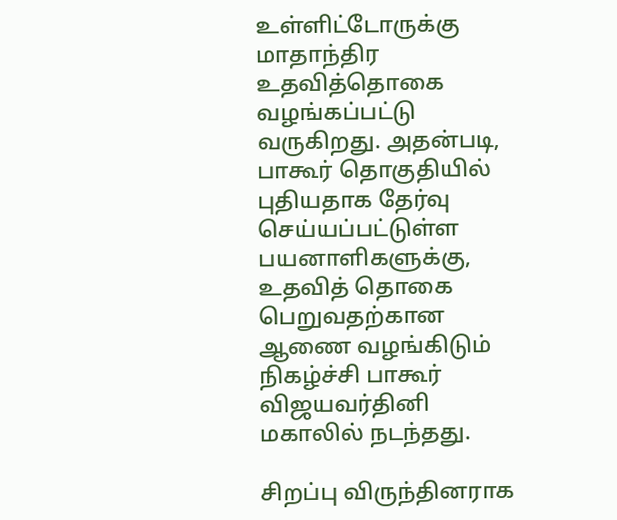உள்ளிட்டோருக்கு மாதாந்திர உதவித்தொகை வழங்கப்பட்டு வருகிறது. அதன்படி, பாகூர் தொகுதியில் புதியதாக தேர்வு செய்யப்பட்டுள்ள பயனாளிகளுக்கு, உதவித் தொகை பெறுவதற்கான ஆணை வழங்கிடும் நிகழ்ச்சி பாகூர் விஜயவர்தினி மகாலில் நடந்தது.

சிறப்பு விருந்தினராக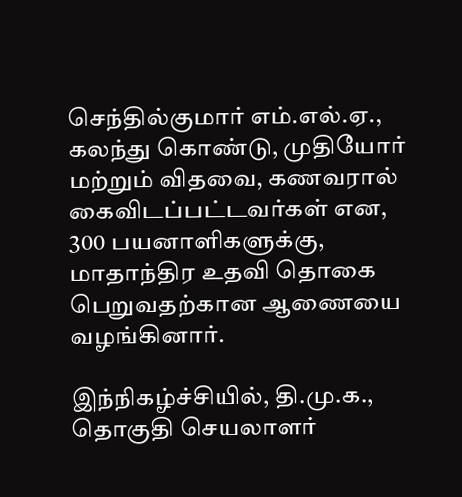செந்தில்குமார் எம்.எல்.ஏ., கலந்து கொண்டு, முதியோர் மற்றும் விதவை, கணவரால் கைவிடப்பட்டவர்கள் என, 300 பயனாளிகளுக்கு, மாதாந்திர உதவி தொகை பெறுவதற்கான ஆணையை வழங்கினார்.

இந்நிகழ்ச்சியில், தி.மு.க., தொகுதி செயலாளர்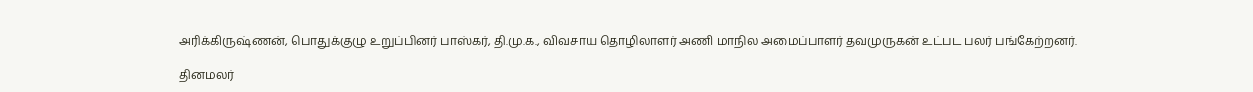அரிக்கிருஷ்ணன், பொதுக்குழு உறுப்பினர் பாஸ்கர், தி.மு.க., விவசாய தொழிலாளர் அணி மாநில அமைப்பாளர் தவமுருகன் உட்பட பலர் பங்கேற்றனர்.

தினமலர்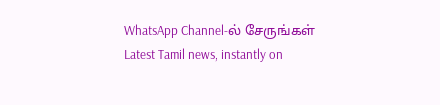WhatsApp Channel-ல் சேருங்கள்
Latest Tamil news, instantly on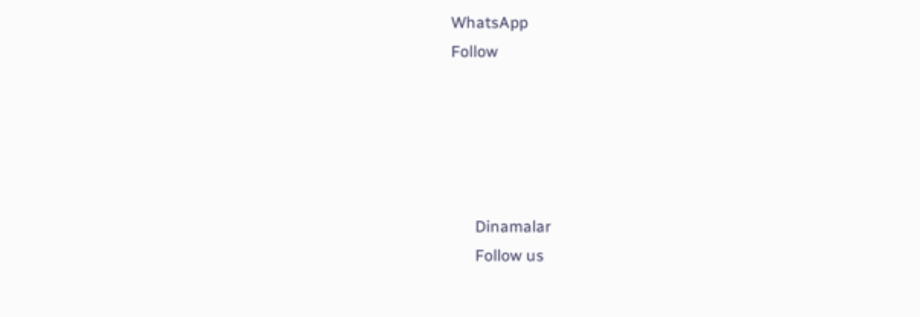WhatsApp
Follow





      Dinamalar
      Follow us